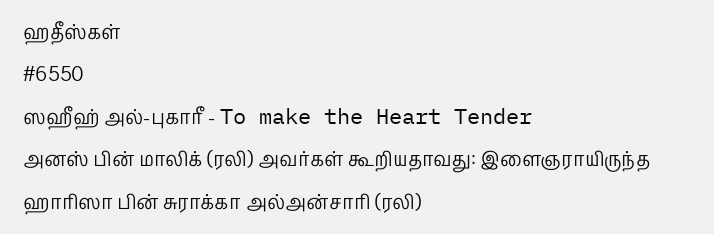ஹதீஸ்கள்
#6550
ஸஹீஹ் அல்-புகாரீ - To make the Heart Tender
அனஸ் பின் மாலிக் (ரலி) அவர்கள் கூறியதாவது: இளைஞராயிருந்த ஹாரிஸா பின் சுராக்கா அல்அன்சாரி (ரலி)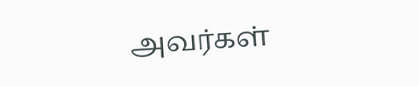அவர்கள்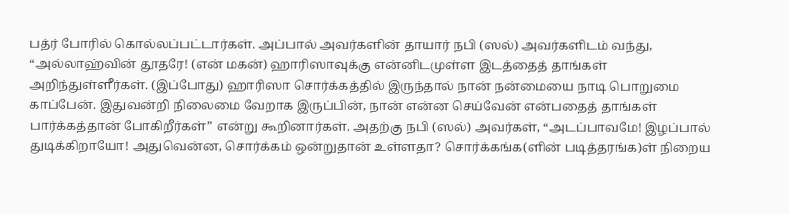பத்ர் போரில் கொல்லப்பட்டார்கள். அப்பால் அவர்களின் தாயார் நபி (ஸல்) அவர்களிடம் வந்து, “அல்லாஹ்வின் தூதரே! (என் மகன்) ஹாரிஸாவுக்கு என்னிடமுள்ள இடத்தைத் தாங்கள் அறிந்துள்ளீர்கள். (இப்போது) ஹாரிஸா சொர்க்கத்தில் இருந்தால் நான் நன்மையை நாடி பொறுமை காப்பேன். இதுவன்றி நிலைமை வேறாக இருப்பின், நான் என்ன செய்வேன் என்பதைத் தாங்கள் பார்க்கத்தான் போகிறீர்கள்” என்று கூறினார்கள். அதற்கு நபி (ஸல்) அவர்கள், “அடப்பாவமே! இழப்பால் துடிக்கிறாயோ! அதுவென்ன, சொர்க்கம் ஒன்றுதான் உள்ளதா? சொர்க்கங்க(ளின் படித்தரங்க)ள் நிறைய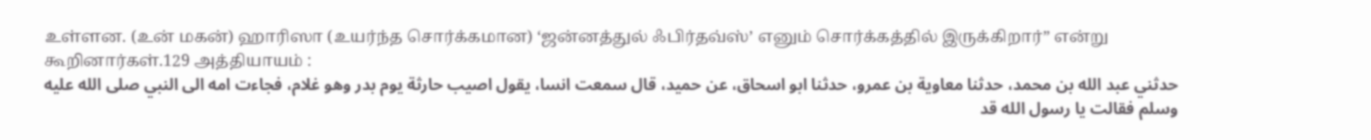உள்ளன. (உன் மகன்) ஹாரிஸா (உயர்ந்த சொர்க்கமான) ‘ஜன்னத்துல் ஃபிர்தவ்ஸ்’ எனும் சொர்க்கத்தில் இருக்கிறார்” என்று கூறினார்கள்.129 அத்தியாயம் :
حدثني عبد الله بن محمد، حدثنا معاوية بن عمرو، حدثنا ابو اسحاق، عن حميد، قال سمعت انسا، يقول اصيب حارثة يوم بدر وهو غلام، فجاءت امه الى النبي صلى الله عليه وسلم فقالت يا رسول الله قد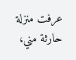عرفت منزلة حارثة مني،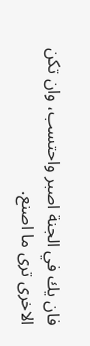فان يك في الجنة اصبر واحتسب، وان تكن الاخرى ترى ما اصنع.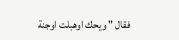فقال " ويحك اوهبلت اوجنة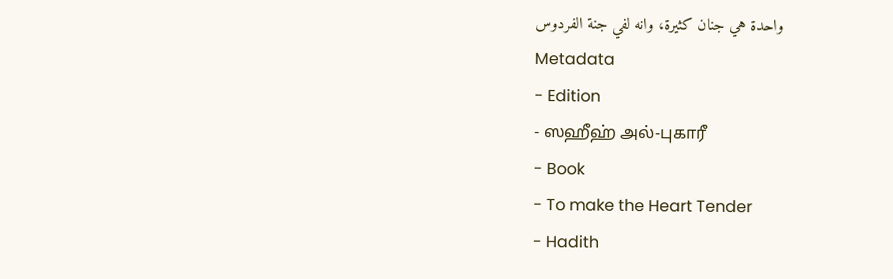واحدة هي جنان كثيرة، وانه لفي جنة الفردوس
Metadata
- Edition
- ஸஹீஹ் அல்-புகாரீ
- Book
- To make the Heart Tender
- Hadith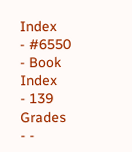Index
- #6550
- Book Index
- 139
Grades
- -